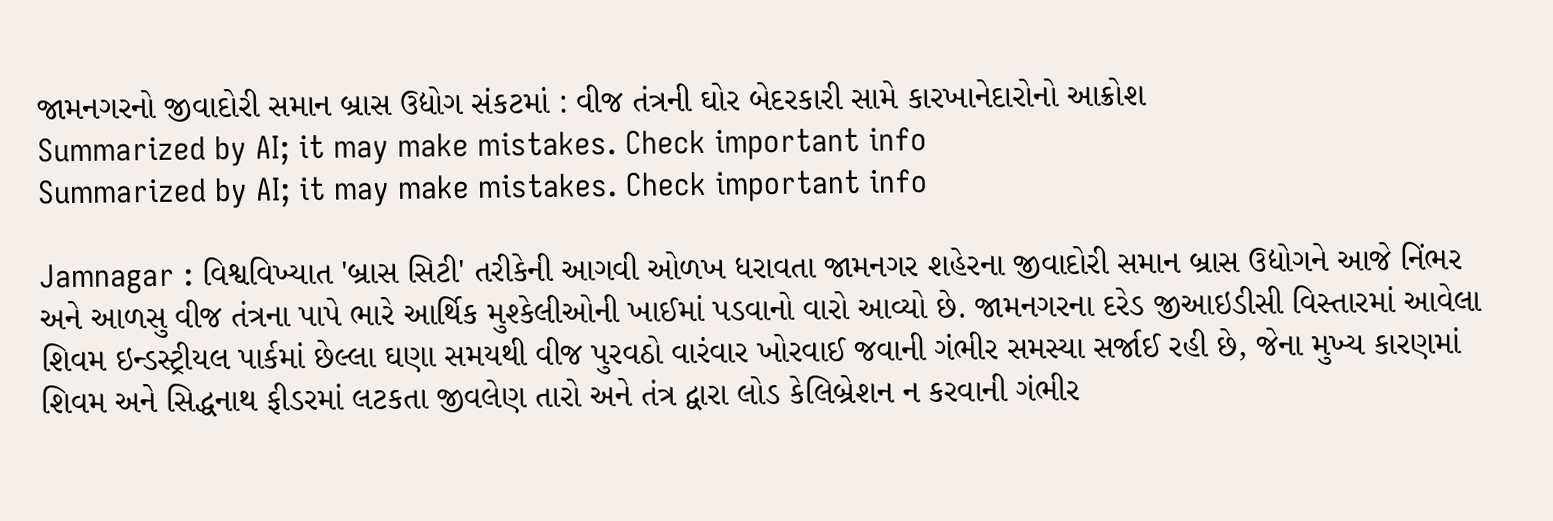જામનગરનો જીવાદોરી સમાન બ્રાસ ઉદ્યોગ સંકટમાં : વીજ તંત્રની ઘોર બેદરકારી સામે કારખાનેદારોનો આક્રોશ
Summarized by AI; it may make mistakes. Check important info
Summarized by AI; it may make mistakes. Check important info

Jamnagar : વિશ્વવિખ્યાત 'બ્રાસ સિટી' તરીકેની આગવી ઓળખ ધરાવતા જામનગર શહેરના જીવાદોરી સમાન બ્રાસ ઉદ્યોગને આજે નિંભર અને આળસુ વીજ તંત્રના પાપે ભારે આર્થિક મુશ્કેલીઓની ખાઈમાં પડવાનો વારો આવ્યો છે. જામનગરના દરેડ જીઆઇડીસી વિસ્તારમાં આવેલા શિવમ ઇન્ડસ્ટ્રીયલ પાર્કમાં છેલ્લા ઘણા સમયથી વીજ પુરવઠો વારંવાર ખોરવાઈ જવાની ગંભીર સમસ્યા સર્જાઈ રહી છે, જેના મુખ્ય કારણમાં શિવમ અને સિદ્ધનાથ ફીડરમાં લટકતા જીવલેણ તારો અને તંત્ર દ્વારા લોડ કેલિબ્રેશન ન કરવાની ગંભીર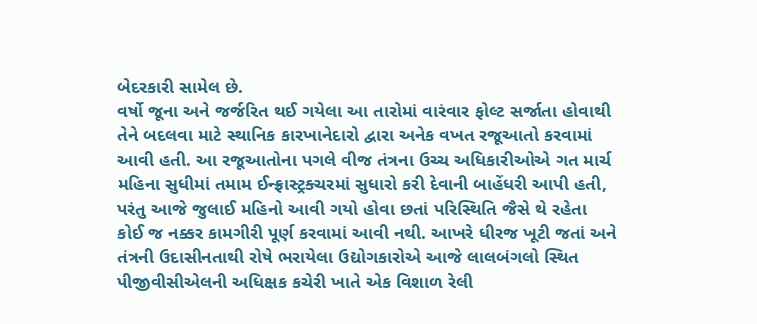બેદરકારી સામેલ છે.
વર્ષો જૂના અને જર્જરિત થઈ ગયેલા આ તારોમાં વારંવાર ફોલ્ટ સર્જાતા હોવાથી તેને બદલવા માટે સ્થાનિક કારખાનેદારો દ્વારા અનેક વખત રજૂઆતો કરવામાં આવી હતી. આ રજૂઆતોના પગલે વીજ તંત્રના ઉચ્ચ અધિકારીઓએ ગત માર્ચ મહિના સુધીમાં તમામ ઈન્ફ્રાસ્ટ્રક્ચરમાં સુધારો કરી દેવાની બાહેંધરી આપી હતી, પરંતુ આજે જુલાઈ મહિનો આવી ગયો હોવા છતાં પરિસ્થિતિ જૈસે થે રહેતા કોઈ જ નક્કર કામગીરી પૂર્ણ કરવામાં આવી નથી. આખરે ધીરજ ખૂટી જતાં અને તંત્રની ઉદાસીનતાથી રોષે ભરાયેલા ઉદ્યોગકારોએ આજે લાલબંગલો સ્થિત પીજીવીસીએલની અધિક્ષક કચેરી ખાતે એક વિશાળ રેલી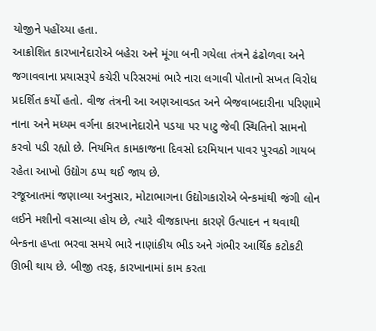યોજીને પહોંચ્યા હતા.
આક્રોશિત કારખાનેદારોએ બહેરા અને મૂંગા બની ગયેલા તંત્રને ઢંઢોળવા અને જગાવવાના પ્રયાસરૂપે કચેરી પરિસરમાં ભારે નારા લગાવી પોતાનો સખત વિરોધ પ્રદર્શિત કર્યો હતો. વીજ તંત્રની આ અણઆવડત અને બેજવાબદારીના પરિણામે નાના અને મધ્યમ વર્ગના કારખાનેદારોને પડયા પર પાટુ જેવી સ્થિતિનો સામનો કરવો પડી રહ્યો છે. નિયમિત કામકાજના દિવસો દરમિયાન પાવર પુરવઠો ગાયબ રહેતા આખો ઉદ્યોગ ઠપ્પ થઈ જાય છે.
રજૂઆતમાં જણાવ્યા અનુસાર, મોટાભાગના ઉદ્યોગકારોએ બેન્કમાંથી જંગી લોન લઈને મશીનો વસાવ્યા હોય છે, ત્યારે વીજકાપના કારણે ઉત્પાદન ન થવાથી બેન્કના હપ્તા ભરવા સમયે ભારે નાણાંકીય ભીડ અને ગંભીર આર્થિક કટોકટી ઊભી થાય છે. બીજી તરફ, કારખાનામાં કામ કરતા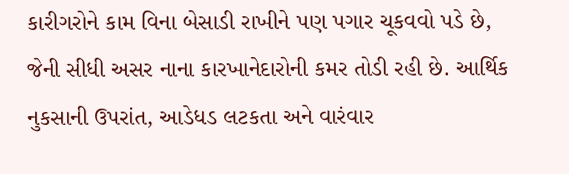કારીગરોને કામ વિના બેસાડી રાખીને પણ પગાર ચૂકવવો પડે છે, જેની સીધી અસર નાના કારખાનેદારોની કમર તોડી રહી છે. આર્થિક નુકસાની ઉપરાંત, આડેધડ લટકતા અને વારંવાર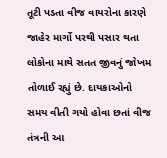તૂટી પડતા વીજ વાયરોના કારણે જાહેર માર્ગો પરથી પસાર થતા લોકોના માથે સતત જીવનું જોખમ તોળાઈ રહ્યું છે. દાયકાઓનો સમય વીતી ગયો હોવા છતાં વીજ તંત્રની આ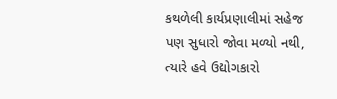કથળેલી કાર્યપ્રણાલીમાં સહેજ પણ સુધારો જોવા મળ્યો નથી, ત્યારે હવે ઉદ્યોગકારો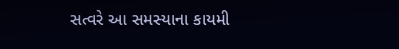સત્વરે આ સમસ્યાના કાયમી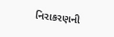નિરાકરણની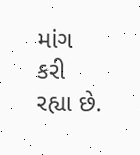માંગ કરી રહ્યા છે.